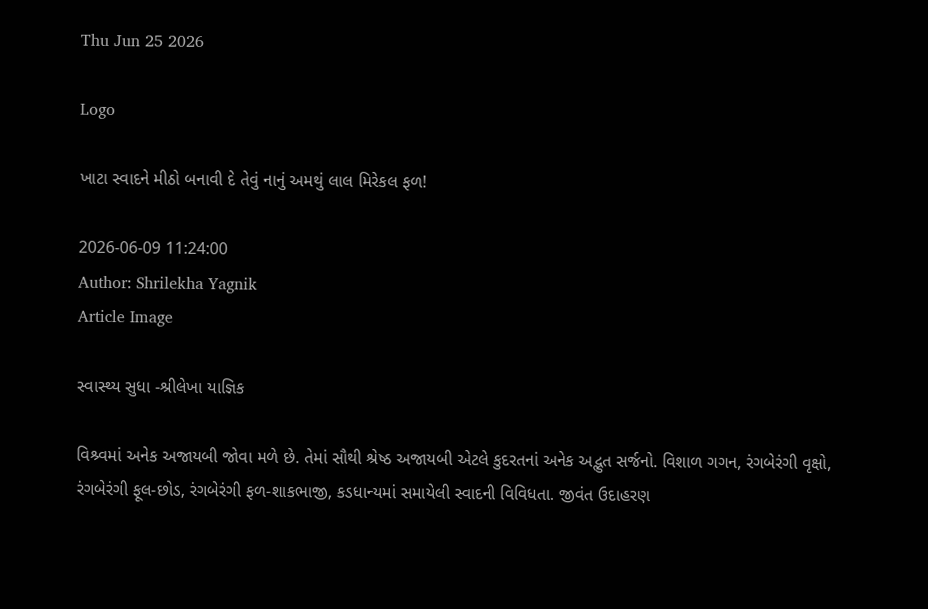Thu Jun 25 2026

Logo

ખાટા સ્વાદને મીઠો બનાવી દે તેવું નાનું અમથું લાલ મિરેકલ ફળ!

2026-06-09 11:24:00
Author: Shrilekha Yagnik
Article Image

સ્વાસ્થ્ય સુધા -શ્રીલેખા યાજ્ઞિક

વિશ્ર્વમાં અનેક અજાયબી જોવા મળે છે. તેમાં સૌથી શ્રેષ્ઠ અજાયબી એટલે કુદરતનાં અનેક અદ્ભુત સર્જનો. વિશાળ ગગન, રંગબેરંગી વૃક્ષો, રંગબેરંગી ફૂલ-છોડ, રંગબેરંગી ફળ-શાકભાજી, કડધાન્યમાં સમાયેલી સ્વાદની વિવિધતા. જીવંત ઉદાહરણ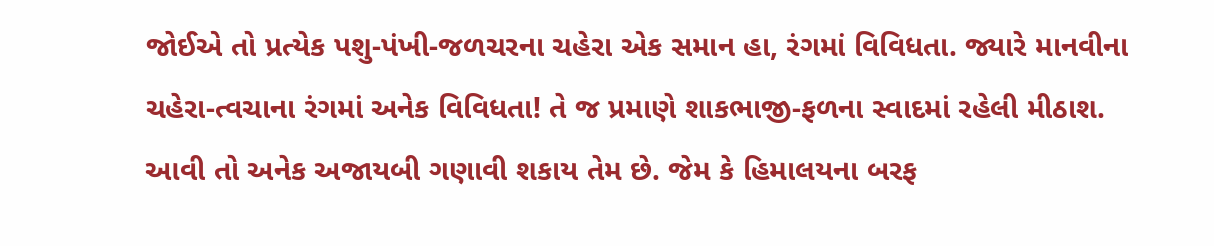જોઈએ તો પ્રત્યેક પશુ-પંખી-જળચરના ચહેરા એક સમાન હા, રંગમાં વિવિધતા. જ્યારે માનવીના ચહેરા-ત્વચાના રંગમાં અનેક વિવિધતા! તે જ પ્રમાણે શાકભાજી-ફળના સ્વાદમાં રહેલી મીઠાશ. આવી તો અનેક અજાયબી ગણાવી શકાય તેમ છે. જેમ કે હિમાલયના બરફ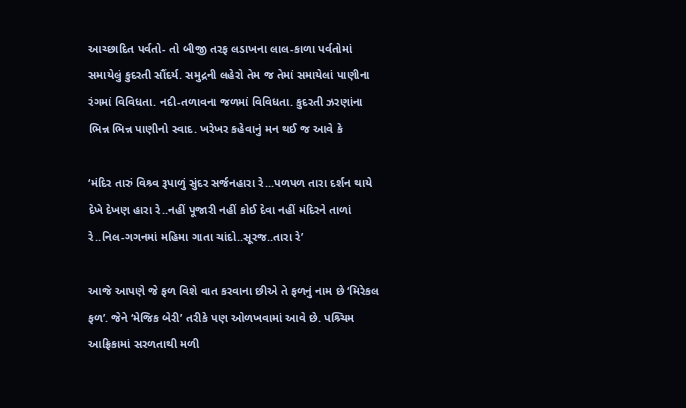આચ્છાદિત પર્વતો- તો બીજી તરફ લડાખના લાલ-કાળા પર્વતોમાં સમાયેલું કુદરતી સૌંદર્ય. સમુદ્રની લહેરો તેમ જ તેમાં સમાયેલાં પાણીના રંગમાં વિવિધતા. નદી-તળાવના જળમાં વિવિધતા. કુદરતી ઝરણાંના ભિન્ન ભિન્ન પાણીનો સ્વાદ. ખરેખર કહેવાનું મન થઈ જ આવે કે

‘મંદિર તારું વિશ્ર્વ રૂપાળું સુંદર સર્જનહારા રે...પળપળ તારા દર્શન થાયે દેખે દેખણ હારા રે..નહીં પૂજારી નહીં કોઈ દેવા નહીં મંદિરને તાળાં રે..નિલ-ગગનમાં મહિમા ગાતા ચાંદો..સૂરજ..તારા રે’

આજે આપણે જે ફળ વિશે વાત કરવાના છીએ તે ફળનું નામ છે ‘મિરેકલ ફળ’. જેને ‘મેજિક બેરી’ તરીકે પણ ઓળખવામાં આવે છે. પશ્ર્ચિમ આફ્રિકામાં સરળતાથી મળી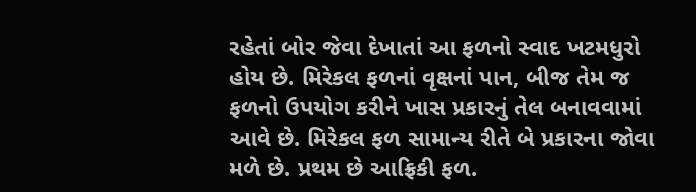રહેતાં બોર જેવા દેખાતાં આ ફળનો સ્વાદ ખટમધુરો હોય છે. મિરેકલ ફળનાં વૃક્ષનાં પાન, બીજ તેમ જ ફળનો ઉપયોગ કરીને ખાસ પ્રકારનું તેલ બનાવવામાં આવે છે. મિરેકલ ફળ સામાન્ય રીતે બે પ્રકારના જોવા મળે છે. પ્રથમ છે આફ્રિકી ફળ.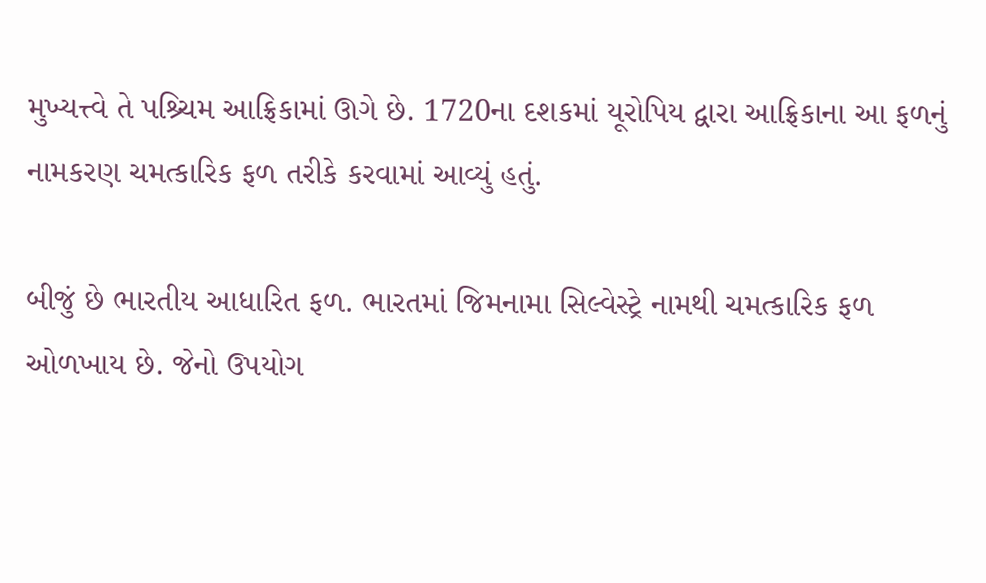મુખ્યત્ત્વે તે પશ્ર્ચિમ આફ્રિકામાં ઊગે છે. 1720ના દશકમાં યૂરોપિય દ્વારા આફ્રિકાના આ ફળનું નામકરણ ચમત્કારિક ફળ તરીકે કરવામાં આવ્યું હતું.

બીજું છે ભારતીય આધારિત ફળ. ભારતમાં જિમનામા સિલ્વેસ્ટ્રે નામથી ચમત્કારિક ફળ ઓળખાય છે. જેનો ઉપયોગ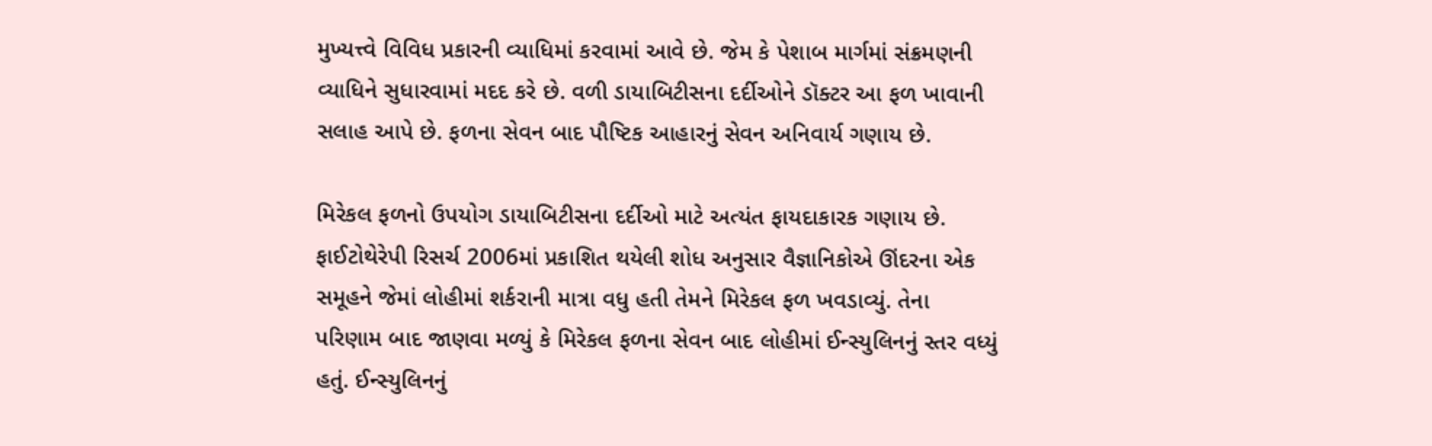મુખ્યત્ત્વે વિવિધ પ્રકારની વ્યાધિમાં કરવામાં આવે છે. જેમ કે પેશાબ માર્ગમાં સંક્રમણની વ્યાધિને સુધારવામાં મદદ કરે છે. વળી ડાયાબિટીસના દર્દીઓને ડૉક્ટર આ ફળ ખાવાની સલાહ આપે છે. ફળના સેવન બાદ પૌષ્ટિક આહારનું સેવન અનિવાર્ય ગણાય છે.

મિરેકલ ફળનો ઉપયોગ ડાયાબિટીસના દર્દીઓ માટે અત્યંત ફાયદાકારક ગણાય છે. ફાઈટોથેરેપી રિસર્ચ 2006માં પ્રકાશિત થયેલી શોધ અનુસાર વૈજ્ઞાનિકોએ ઊંદરના એક સમૂહને જેમાં લોહીમાં શર્કરાની માત્રા વધુ હતી તેમને મિરેકલ ફળ ખવડાવ્યું. તેના પરિણામ બાદ જાણવા મળ્યું કે મિરેકલ ફળના સેવન બાદ લોહીમાં ઈન્સ્યુલિનનું સ્તર વધ્યું હતું. ઈન્સ્યુલિનનું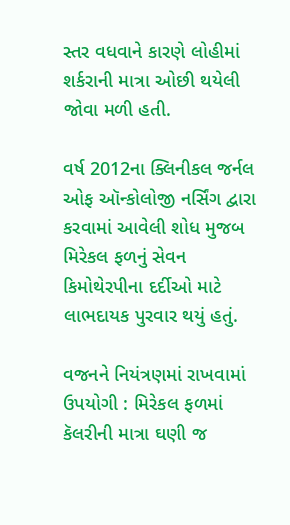સ્તર વધવાને કારણે લોહીમાં શર્કરાની માત્રા ઓછી થયેલી જોવા મળી હતી.

વર્ષ 2012ના ક્લિનીકલ જર્નલ ઓફ ઑન્કોલોજી નર્સિંગ દ્વારા કરવામાં આવેલી શોધ મુજબ મિરેકલ ફળનું સેવન કિમોથેરપીના દર્દીઓ માટે લાભદાયક પુરવાર થયું હતું.

વજનને નિયંત્રણમાં રાખવામાં ઉપયોગી : મિરેકલ ફળમાં કૅલરીની માત્રા ઘણી જ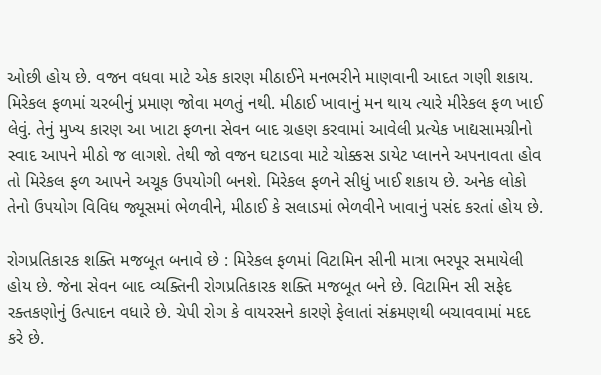ઓછી હોય છે. વજન વધવા માટે એક કારણ મીઠાઈને મનભરીને માણવાની આદત ગણી શકાય. મિરેકલ ફળમાં ચરબીનું પ્રમાણ જોવા મળતું નથી. મીઠાઈ ખાવાનું મન થાય ત્યારે મીરેકલ ફળ ખાઈ લેવું. તેનું મુખ્ય કારણ આ ખાટા ફળના સેવન બાદ ગ્રહણ કરવામાં આવેલી પ્રત્યેક ખાદ્યસામગ્રીનો સ્વાદ આપને મીઠો જ લાગશે. તેથી જો વજન ઘટાડવા માટે ચોક્કસ ડાયેટ પ્લાનને અપનાવતા હોવ તો મિરેકલ ફળ આપને અચૂક ઉપયોગી બનશે. મિરેકલ ફળને સીધું ખાઈ શકાય છે. અનેક લોકો તેનો ઉપયોગ વિવિધ જ્યૂસમાં ભેળવીને, મીઠાઈ કે સલાડમાં ભેળવીને ખાવાનું પસંદ કરતાં હોય છે.

રોગપ્રતિકારક શક્તિ મજબૂત બનાવે છે : મિરેકલ ફળમાં વિટામિન સીની માત્રા ભરપૂર સમાયેલી હોય છે. જેના સેવન બાદ વ્યક્તિની રોગપ્રતિકારક શક્તિ મજબૂત બને છે. વિટામિન સી સફેદ રક્તકણોનું ઉત્પાદન વધારે છે. ચેપી રોગ કે વાયરસને કારણે ફેલાતાં સંક્રમણથી બચાવવામાં મદદ કરે છે.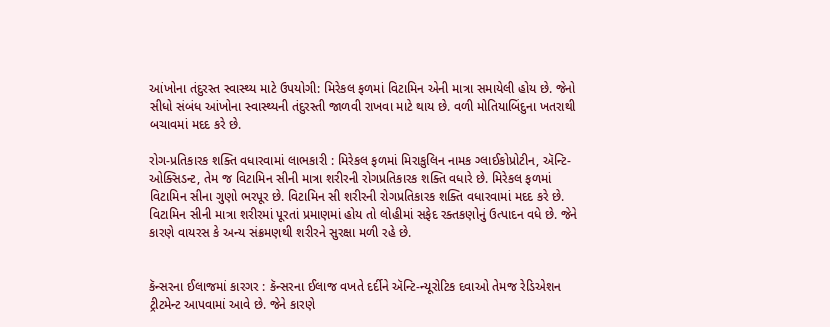આંખોના તંદુરસ્ત સ્વાસ્થ્ય માટે ઉપયોગી: મિરેકલ ફળમાં વિટામિન એની માત્રા સમાયેલી હોય છે. જેનો સીધો સંબંધ આંખોના સ્વાસ્થ્યની તંદુરસ્તી જાળવી રાખવા માટે થાય છે. વળી મોતિયાબિંદુના ખતરાથી બચાવમાં મદદ કરે છે.

રોગ-પ્રતિકારક શક્તિ વધારવામાં લાભકારી : મિરેકલ ફળમાં મિરાકુલિન નામક ગ્લાઈકોપ્રોટીન, ઍન્ટિ-ઓક્સિડન્ટ, તેમ જ વિટામિન સીની માત્રા શરીરની રોગપ્રતિકારક શક્તિ વધારે છે. મિરેકલ ફળમાં વિટામિન સીના ગુણો ભરપૂર છે. વિટામિન સી શરીરની રોગપ્રતિકારક શક્તિ વધારવામાં મદદ કરે છે. વિટામિન સીની માત્રા શરીરમાં પૂરતાં પ્રમાણમાં હોય તો લોહીમાં સફેદ રક્તકણોનું ઉત્પાદન વધે છે. જેને કારણે વાયરસ કે અન્ય સંક્રમણથી શરીરને સુરક્ષા મળી રહે છે.


કૅન્સરના ઈલાજમાં કારગર : કૅન્સરના ઈલાજ વખતે દર્દીને ઍન્ટિ-ન્યૂરોટિક દવાઓ તેમજ રેડિએશન ટ્રીટમેન્ટ આપવામાં આવે છે. જેને કારણે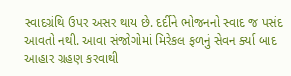સ્વાદગ્રંથિ ઉપર અસર થાય છે. દર્દીને ભોજનનો સ્વાદ જ પસંદ આવતો નથી. આવા સંજોગોમાં મિરેકલ ફળનું સેવન ર્ક્યા બાદ આહાર ગ્રહણ કરવાથી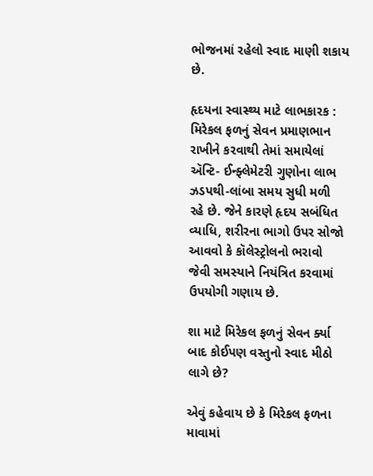ભોજનમાં રહેલો સ્વાદ માણી શકાય છે.

હૃદયના સ્વાસ્થ્ય માટે લાભકારક : મિરેકલ ફળનું સેવન પ્રમાણભાન રાખીને કરવાથી તેમાં સમાયેલાં ઍન્ટિ- ઈન્ફ્લેમેટરી ગુણોના લાભ ઝડપથી-લાંબા સમય સુધી મળી રહે છે. જેને કારણે હૃદય સબંધિત વ્યાધિ, શરીરના ભાગો ઉપર સોજો આવવો કે કૉલેસ્ટ્રોલનો ભરાવો જેવી સમસ્યાને નિયંત્રિત કરવામાં ઉપયોગી ગણાય છે.

શા માટે મિરેકલ ફળનું સેવન ર્ક્યા બાદ કોઈપણ વસ્તુનો સ્વાદ મીઠો લાગે છે?

એવું કહેવાય છે કે મિરેકલ ફળના માવામાં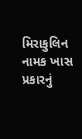મિરાકુલિન નામક ખાસ પ્રકારનું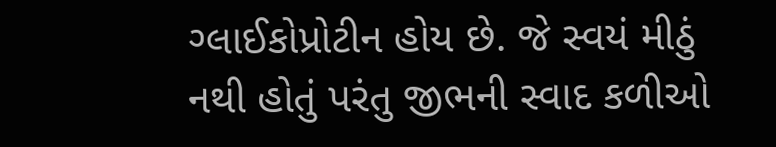ગ્લાઈકોપ્રોટીન હોય છે. જે સ્વયં મીઠું નથી હોતું પરંતુ જીભની સ્વાદ કળીઓ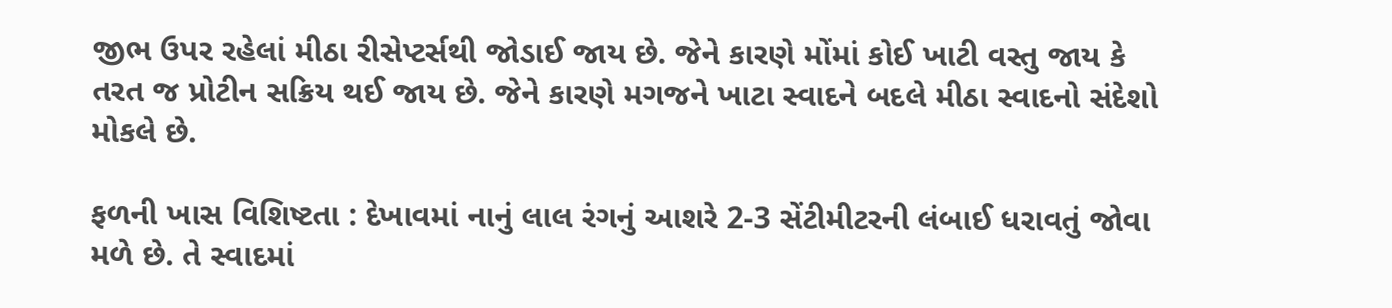જીભ ઉપર રહેલાં મીઠા રીસેપ્ટર્સથી જોડાઈ જાય છે. જેને કારણે મોંમાં કોઈ ખાટી વસ્તુ જાય કે તરત જ પ્રોટીન સક્રિય થઈ જાય છે. જેને કારણે મગજને ખાટા સ્વાદને બદલે મીઠા સ્વાદનો સંદેશો મોકલે છે.

ફળની ખાસ વિશિષ્ટતા : દેખાવમાં નાનું લાલ રંગનું આશરે 2-3 સેંટીમીટરની લંબાઈ ધરાવતું જોવા મળે છે. તે સ્વાદમાં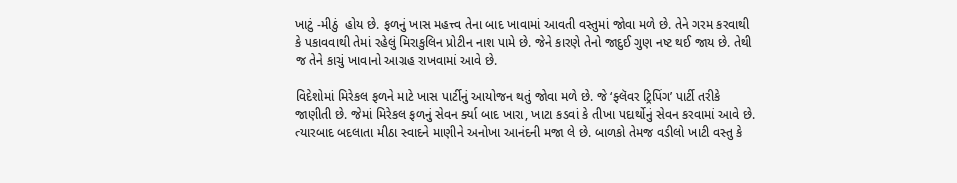ખાટું -મીઠું  હોય છે. ફળનું ખાસ મહત્ત્વ તેના બાદ ખાવામાં આવતી વસ્તુમાં જોવા મળે છે. તેને ગરમ કરવાથી કે પકાવવાથી તેમાં રહેલું મિરાકુલિન પ્રોટીન નાશ પામે છે. જેને કારણે તેનો જાદુઈ ગુણ નષ્ટ થઈ જાય છે. તેથી જ તેને કાચું ખાવાનો આગ્રહ રાખવામાં આવે છે.

વિદેશોમાં મિરેકલ ફળને માટે ખાસ પાર્ટીનું આયોજન થતું જોવા મળે છે. જે ‘ફ્લૅવર ટ્રિપિંગ’ પાર્ટી તરીકે જાણીતી છે. જેમાં મિરેકલ ફળનું સેવન ર્ક્યા બાદ ખારા, ખાટા કડવાં કે તીખા પદાર્થોનું સેવન કરવામાં આવે છે. ત્યારબાદ બદલાતા મીઠા સ્વાદને માણીને અનોખા આનંદની મજા લે છે. બાળકો તેમજ વડીલો ખાટી વસ્તુ કે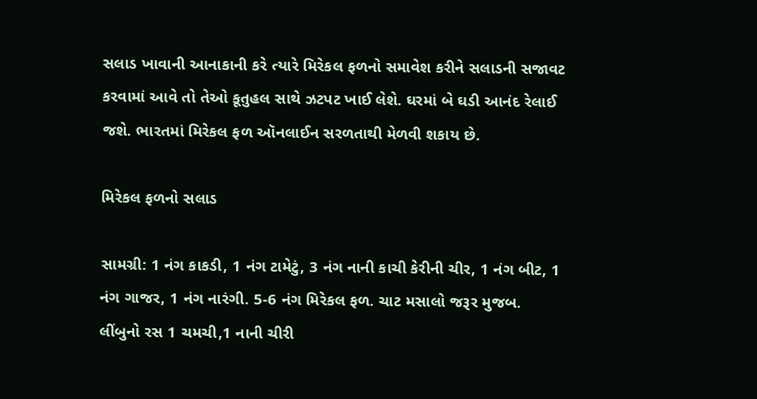સલાડ ખાવાની આનાકાની કરે ત્યારે મિરેકલ ફળનો સમાવેશ કરીને સલાડની સજાવટ કરવામાં આવે તો તેઓ કૂતુહલ સાથે ઝટપટ ખાઈ લેશે. ઘરમાં બે ઘડી આનંદ રેલાઈ જશે. ભારતમાં મિરેકલ ફળ ઑનલાઈન સરળતાથી મેળવી શકાય છે.

મિરેકલ ફળનો સલાડ

સામગ્રી: 1 નંગ કાકડી, 1 નંગ ટામેટું, 3 નંગ નાની કાચી કેરીની ચીર, 1 નંગ બીટ, 1 નંગ ગાજર, 1 નંગ નારંગી. 5-6 નંગ મિરેકલ ફળ. ચાટ મસાલો જરૂર મુજબ. લીંબુનો રસ 1 ચમચી,1 નાની ચીરી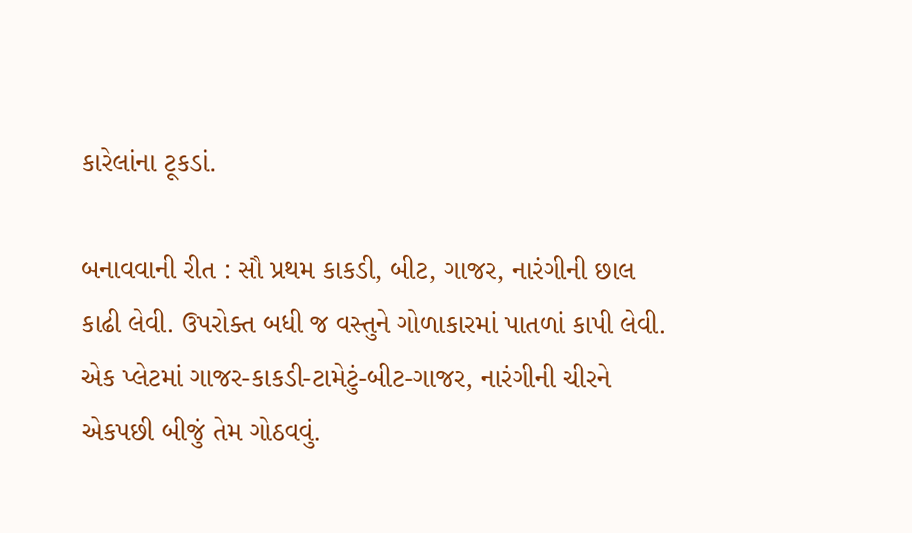કારેલાંના ટૂકડાં.

બનાવવાની રીત : સૌ પ્રથમ કાકડી, બીટ, ગાજર, નારંગીની છાલ કાઢી લેવી. ઉપરોક્ત બધી જ વસ્તુને ગોળાકારમાં પાતળાં કાપી લેવી. એક પ્લેટમાં ગાજર-કાકડી-ટામેટું-બીટ-ગાજર, નારંગીની ચીરને એકપછી બીજું તેમ ગોઠવવું.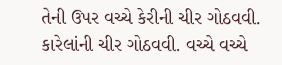તેની ઉપર વચ્ચે કેરીની ચીર ગોઠવવી. કારેલાંની ચીર ગોઠવવી. વચ્ચે વચ્ચે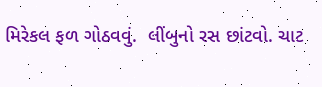મિરેકલ ફળ ગોઠવવું.  લીંબુનો રસ છાંટવો. ચાટ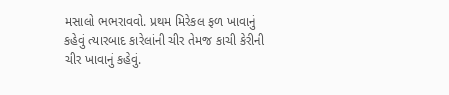મસાલો ભભરાવવો. પ્રથમ મિરેકલ ફળ ખાવાનું કહેવું ત્યારબાદ કારેલાંની ચીર તેમજ કાચી કેરીની ચીર ખાવાનું કહેવું.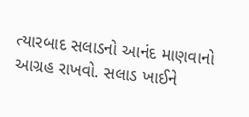ત્યારબાદ સલાડનો આનંદ માણવાનો આગ્રહ રાખવો. સલાડ ખાઈને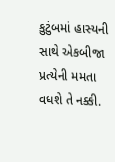કુટુંબમાં હાસ્યની  સાથે એકબીજા પ્રત્યેની મમતા વધશે તે નક્કી.